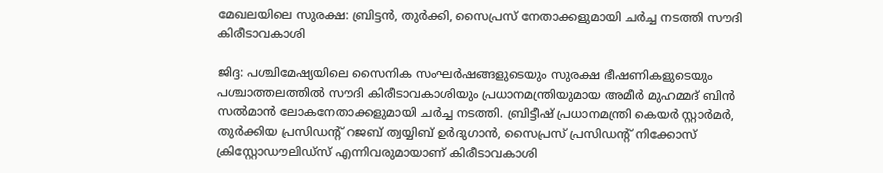മേഖലയിലെ സുരക്ഷ: ബ്രിട്ടൻ, തുർക്കി, സൈപ്രസ് നേതാക്കളുമായി ചർച്ച നടത്തി സൗദി കിരീടാവകാശി

ജിദ്ദ: പശ്ചിമേഷ്യയിലെ സൈനിക സംഘർഷങ്ങളുടെയും സുരക്ഷ ഭീഷണികളുടെയും പശ്ചാത്തലത്തിൽ സൗദി കിരീടാവകാശിയും പ്രധാനമന്ത്രിയുമായ അമീർ മുഹമ്മദ് ബിൻ സൽമാൻ ലോകനേതാക്കളുമായി ചർച്ച നടത്തി. ബ്രിട്ടീഷ് പ്രധാനമന്ത്രി കെയർ സ്റ്റാർമർ, തുർക്കിയ പ്രസിഡന്റ് റജബ് ത്വയ്യിബ് ഉർദുഗാൻ, സൈപ്രസ് പ്രസിഡന്റ് നിക്കോസ് ക്രിസ്റ്റോഡൗലിഡ്‌സ് എന്നിവരുമായാണ് കിരീടാവകാശി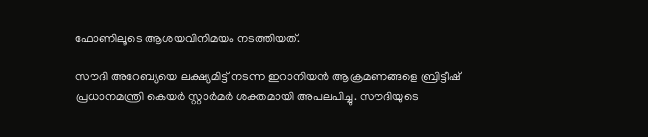ഫോണിലൂടെ ആശയവിനിമയം നടത്തിയത്.

സൗദി അറേബ്യയെ ലക്ഷ്യമിട്ട് നടന്ന ഇറാനിയൻ ആക്രമണങ്ങളെ ബ്രിട്ടീഷ് പ്രധാനമന്ത്രി കെയർ സ്റ്റാർമർ ശക്തമായി അപലപിച്ചു. സൗദിയുടെ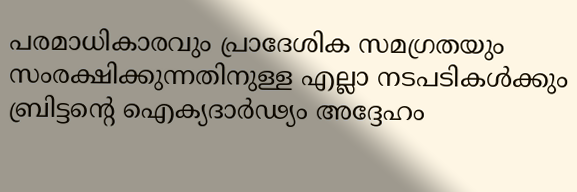പരമാധികാരവും പ്രാദേശിക സമഗ്രതയും സംരക്ഷിക്കുന്നതിനുള്ള എല്ലാ നടപടികൾക്കും ബ്രിട്ടന്റെ ഐക്യദാർഢ്യം അദ്ദേഹം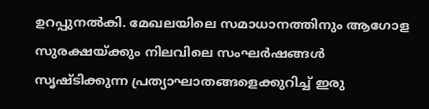ഉറപ്പുനൽകി. മേഖലയിലെ സമാധാനത്തിനും ആഗോള സുരക്ഷയ്ക്കും നിലവിലെ സംഘർഷങ്ങൾ സൃഷ്ടിക്കുന്ന പ്രത്യാഘാതങ്ങളെക്കുറിച്ച് ഇരു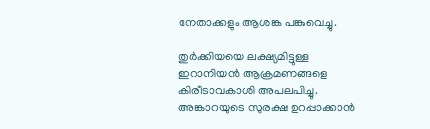നേതാക്കളും ആശങ്ക പങ്കുവെച്ചു.

തുർക്കിയയെ ലക്ഷ്യമിട്ടുള്ള ഇറാനിയൻ ആക്രമണങ്ങളെ കിരീടാവകാശി അപലപിച്ചു. അങ്കാറയുടെ സുരക്ഷ ഉറപ്പാക്കാൻ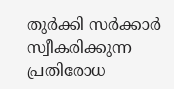തുർക്കി സർക്കാർ സ്വീകരിക്കുന്ന പ്രതിരോധ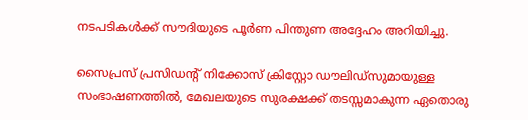നടപടികൾക്ക് സൗദിയുടെ പൂർണ പിന്തുണ അദ്ദേഹം അറിയിച്ചു.

സൈപ്രസ് പ്രസിഡന്റ് നിക്കോസ് ക്രിസ്റ്റോ ഡൗലിഡ്‌സുമായുള്ള സംഭാഷണത്തിൽ, മേഖലയുടെ സുരക്ഷക്ക് തടസ്സമാകുന്ന ഏതൊരു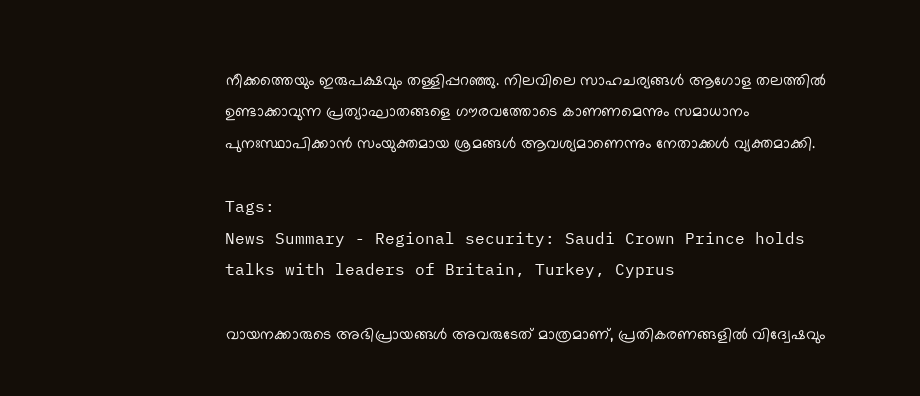നീക്കത്തെയും ഇരുപക്ഷവും തള്ളിപ്പറഞ്ഞു. നിലവിലെ സാഹചര്യങ്ങൾ ആഗോള തലത്തിൽ ഉണ്ടാക്കാവുന്ന പ്രത്യാഘാതങ്ങളെ ഗൗരവത്തോടെ കാണണമെന്നും സമാധാനം പുനഃസ്ഥാപിക്കാൻ സംയുക്തമായ ശ്രമങ്ങൾ ആവശ്യമാണെന്നും നേതാക്കൾ വ്യക്തമാക്കി.

Tags:
News Summary - Regional security: Saudi Crown Prince holds talks with leaders of Britain, Turkey, Cyprus

വായനക്കാരുടെ അഭിപ്രായങ്ങള്‍ അവരുടേത് മാത്രമാണ്, പ്രതികരണങ്ങളിൽ വിദ്വേഷവും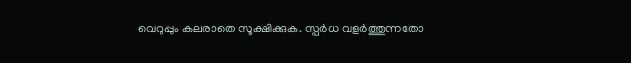വെറുപ്പും കലരാതെ സൂക്ഷിക്കുക. സ്പർധ വളർത്തുന്നതോ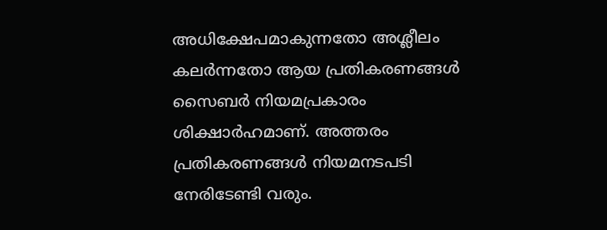അധിക്ഷേപമാകുന്നതോ അശ്ലീലം കലർന്നതോ ആയ പ്രതികരണങ്ങൾ സൈബർ നിയമപ്രകാരം ശിക്ഷാർഹമാണ്. അത്തരം പ്രതികരണങ്ങൾ നിയമനടപടി നേരിടേണ്ടി വരും.